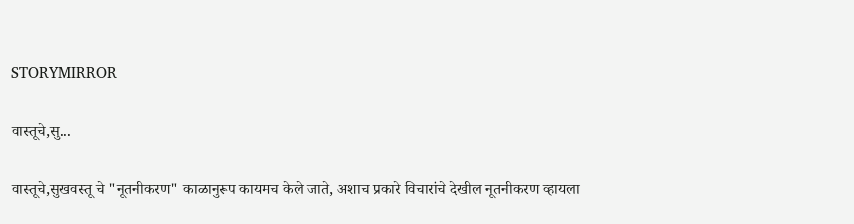STORYMIRROR

वास्तूचे,सु...

वास्तूचे,सुखवस्तू चे "नूतनीकरण" काळानुरूप कायमच केले जाते, अशाच प्रकारे विचारांचे देखील नूतनीकरण व्हायला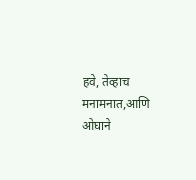हवे, तेव्हाच मनामनात,आणि ओघाने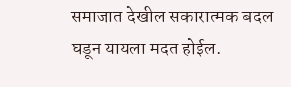समाजात देखील सकारात्मक बदल घडून यायला मदत होईल.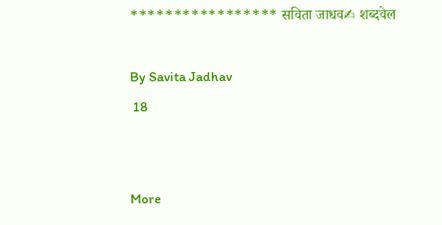***************** सविता जाधव✍ शब्दवेल

By Savita Jadhav
 18


More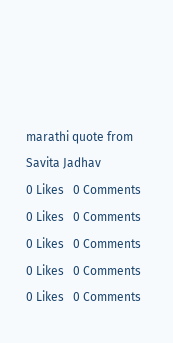marathi quote from Savita Jadhav
0 Likes   0 Comments
0 Likes   0 Comments
0 Likes   0 Comments
0 Likes   0 Comments
0 Likes   0 Comments